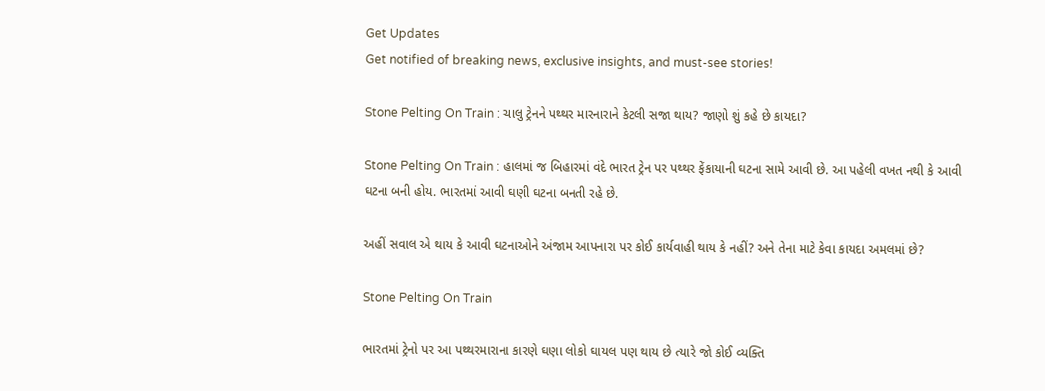Get Updates
Get notified of breaking news, exclusive insights, and must-see stories!

Stone Pelting On Train : ચાલુ ટ્રેનને પથ્થર મારનારાને કેટલી સજા થાય? જાણો શું કહે છે કાયદા?

Stone Pelting On Train : હાલમાં જ બિહારમાં વંદે ભારત ટ્રેન પર પથ્થર ફેંકાયાની ઘટના સામે આવી છે. આ પહેલી વખત નથી કે આવી ઘટના બની હોય. ભારતમાં આવી ઘણી ઘટના બનતી રહે છે.

અહીં સવાલ એ થાય કે આવી ઘટનાઓને અંજામ આપનારા પર કોઈ કાર્યવાહી થાય કે નહીં? અને તેના માટે કેવા કાયદા અમલમાં છે?

Stone Pelting On Train

ભારતમાં ટ્રેનો પર આ પથ્થરમારાના કારણે ઘણા લોકો ઘાયલ પણ થાય છે ત્યારે જો કોઈ વ્યક્તિ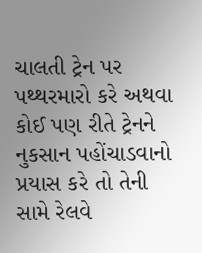ચાલતી ટ્રેન પર પથ્થરમારો કરે અથવા કોઈ પણ રીતે ટ્રેનને નુકસાન પહોંચાડવાનો પ્રયાસ કરે તો તેની સામે રેલવે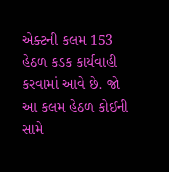એક્ટની કલમ 153 હેઠળ કડક કાર્યવાહી કરવામાં આવે છે. જો આ કલમ હેઠળ કોઈની સામે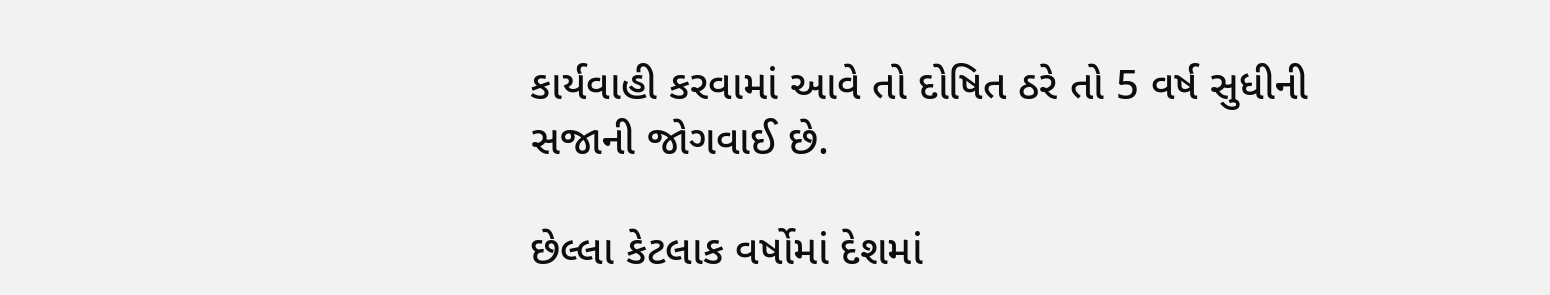કાર્યવાહી કરવામાં આવે તો દોષિત ઠરે તો 5 વર્ષ સુધીની સજાની જોગવાઈ છે.

છેલ્લા કેટલાક વર્ષોમાં દેશમાં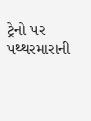ટ્રેનો પર પથ્થરમારાની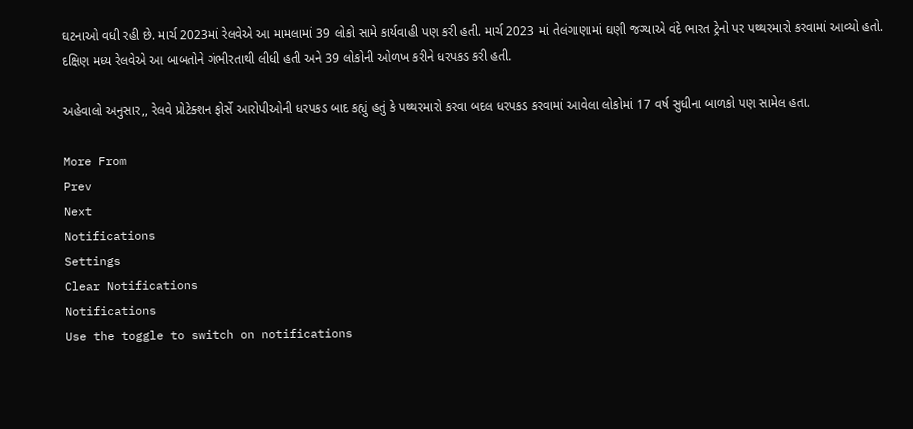ઘટનાઓ વધી રહી છે. માર્ચ 2023માં રેલવેએ આ મામલામાં 39 લોકો સામે કાર્યવાહી પણ કરી હતી. માર્ચ 2023 માં તેલંગાણામાં ઘણી જગ્યાએ વંદે ભારત ટ્રેનો પર પથ્થરમારો કરવામાં આવ્યો હતો. દક્ષિણ મધ્ય રેલવેએ આ બાબતોને ગંભીરતાથી લીધી હતી અને 39 લોકોની ઓળખ કરીને ધરપકડ કરી હતી.

અહેવાલો અનુસાર,, રેલવે પ્રોટેક્શન ફોર્સે આરોપીઓની ધરપકડ બાદ કહ્યું હતું કે પથ્થરમારો કરવા બદલ ધરપકડ કરવામાં આવેલા લોકોમાં 17 વર્ષ સુધીના બાળકો પણ સામેલ હતા.

More From
Prev
Next
Notifications
Settings
Clear Notifications
Notifications
Use the toggle to switch on notifications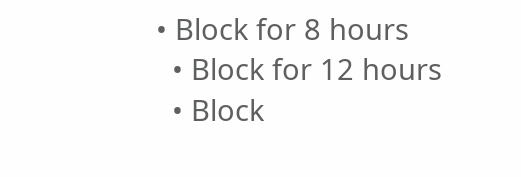• Block for 8 hours
  • Block for 12 hours
  • Block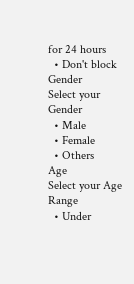for 24 hours
  • Don't block
Gender
Select your Gender
  • Male
  • Female
  • Others
Age
Select your Age Range
  • Under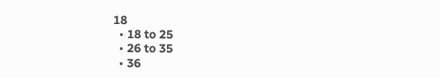18
  • 18 to 25
  • 26 to 35
  • 36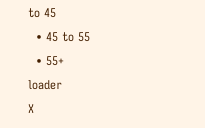to 45
  • 45 to 55
  • 55+
loader
X